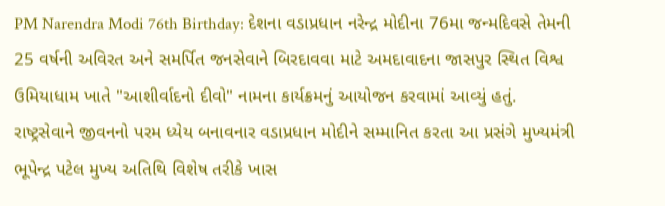PM Narendra Modi 76th Birthday: દેશના વડાપ્રધાન નરેન્દ્ર મોદીના 76મા જન્મદિવસે તેમની 25 વર્ષની અવિરત અને સમર્પિત જનસેવાને બિરદાવવા માટે અમદાવાદના જાસપુર સ્થિત વિશ્વ ઉમિયાધામ ખાતે "આશીર્વાદનો દીવો" નામના કાર્યક્રમનું આયોજન કરવામાં આવ્યું હતું. રાષ્ટ્રસેવાને જીવનનો પરમ ધ્યેય બનાવનાર વડાપ્રધાન મોદીને સમ્માનિત કરતા આ પ્રસંગે મુખ્યમંત્રી ભૂપેન્દ્ર પટેલ મુખ્ય અતિથિ વિશેષ તરીકે ખાસ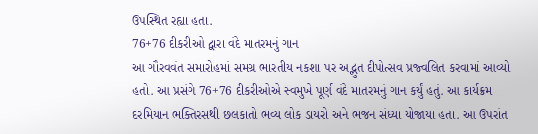ઉપસ્થિત રહ્યા હતા.
76+76 દીકરીઓ દ્વારા વંદે માતરમનું ગાન
આ ગૌરવવંત સમારોહમાં સમગ્ર ભારતીય નકશા પર અદ્ભુત દીપોત્સવ પ્રજ્વલિત કરવામાં આવ્યો હતો. આ પ્રસંગે 76+76 દીકરીઓએ સ્વમુખે પૂર્ણ વંદે માતરમનું ગાન કર્યું હતું. આ કાર્યક્રમ દરમિયાન ભક્તિરસથી છલકાતો ભવ્ય લોક ડાયરો અને ભજન સંધ્યા યોજાયા હતા. આ ઉપરાંત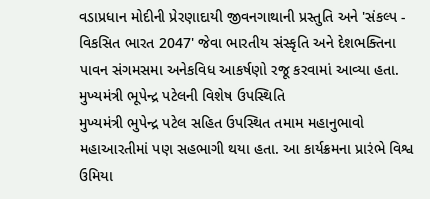વડાપ્રધાન મોદીની પ્રેરણાદાયી જીવનગાથાની પ્રસ્તુતિ અને 'સંકલ્પ - વિકસિત ભારત 2047' જેવા ભારતીય સંસ્કૃતિ અને દેશભક્તિના પાવન સંગમસમા અનેકવિધ આકર્ષણો રજૂ કરવામાં આવ્યા હતા.
મુખ્યમંત્રી ભૂપેન્દ્ર પટેલની વિશેષ ઉપસ્થિતિ
મુખ્યમંત્રી ભુપેન્દ્ર પટેલ સહિત ઉપસ્થિત તમામ મહાનુભાવો મહાઆરતીમાં પણ સહભાગી થયા હતા. આ કાર્યક્રમના પ્રારંભે વિશ્વ ઉમિયા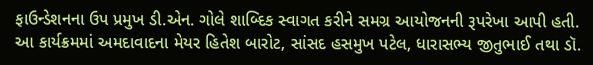ફાઉન્ડેશનના ઉપ પ્રમુખ ડી.એન. ગોલે શાબ્દિક સ્વાગત કરીને સમગ્ર આયોજનની રૂપરેખા આપી હતી. આ કાર્યક્રમમાં અમદાવાદના મેયર હિતેશ બારોટ, સાંસદ હસમુખ પટેલ, ધારાસભ્ય જીતુભાઈ તથા ડૉ.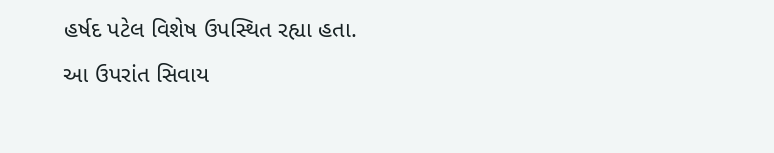હર્ષદ પટેલ વિશેષ ઉપસ્થિત રહ્યા હતા.
આ ઉપરાંત સિવાય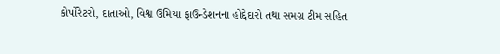કોર્પોરેટરો, દાતાઓ, વિશ્વ ઉમિયા ફાઉન્ડેશનના હોદ્દેદારો તથા સમગ્ર ટીમ સહિત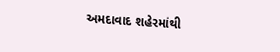અમદાવાદ શહેરમાંથી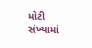મોટી સંખ્યામાં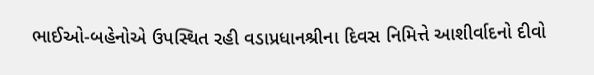ભાઈઓ-બહેનોએ ઉપસ્થિત રહી વડાપ્રધાનશ્રીના દિવસ નિમિત્તે આશીર્વાદનો દીવો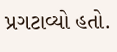પ્રગટાવ્યો હતો.